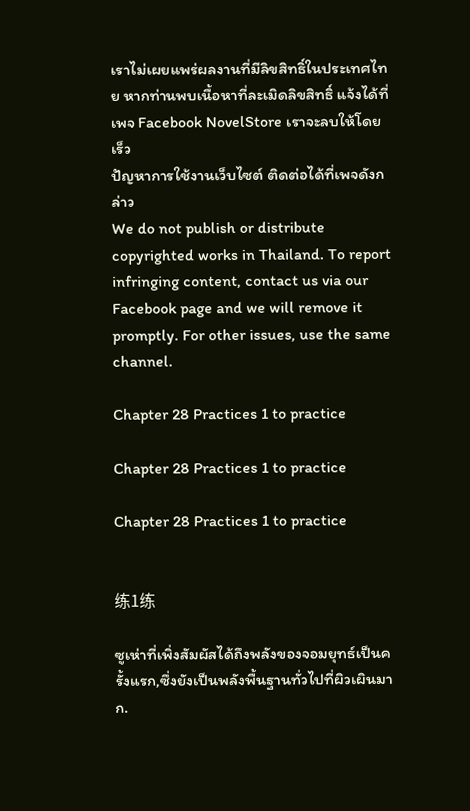เราไม่เผยแพร่ผลงานที่มีลิขสิทธิ์ในประเทศไทย หากท่านพบเนื้อหาที่ละเมิดลิขสิทธิ์ แจ้งได้ที่เพจ Facebook NovelStore เราจะลบให้โดยเร็ว
ปัญหาการใช้งานเว็บไซต์ ติดต่อได้ที่เพจดังกล่าว
We do not publish or distribute copyrighted works in Thailand. To report infringing content, contact us via our Facebook page and we will remove it promptly. For other issues, use the same channel.

Chapter 28 Practices 1 to practice

Chapter 28 Practices 1 to practice

Chapter 28 Practices 1 to practice


练1练

ซูเห่าที่เพิ่งสัมผัสได้ถึงพลังของจอมยุทธ์เป็นครั้งแรก,ซึ่งยังเป็นพลังพื้นฐานทั่วไปที่ผิวเผินมาก.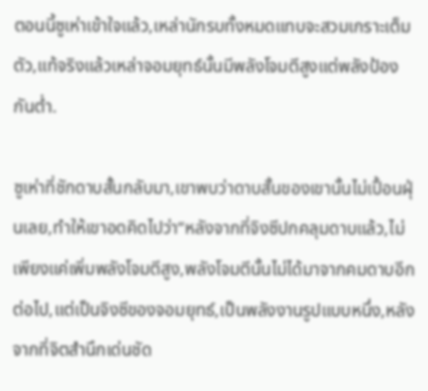ตอนนี้ซูเห่าเข้าใจแล้ว,เหล่านักรบทั้งหมดแทบจะสวมเกราะเต็มตัว,แท้จริงแล้วเหล่าจอมยุทธ์นั้นมีพลังโจมตีสูงแต่พลังป้องกันต่ำ.

ซูเห่าที่ชักดาบสั้นกลับมา,เขาพบว่าดาบสั้นของเขานั้นไม่เปื้อนฝุ่นเลย,ทำให้เขาอดคิดไปว่า“หลังจากที่จิงซีปกคลุมดาบแล้ว,ไม่เพียงแค่เพิ่มพลังโจมตีสูง,พลังโจมตีนั้นไม่ได้มาจากคมดาบอีกต่อไป,แต่เป็นจิงซีของจอมยุทธ์,เป็นพลังงานรูปแบบหนึ่ง,หลังจากที่จิตสำนึกเด่นชัด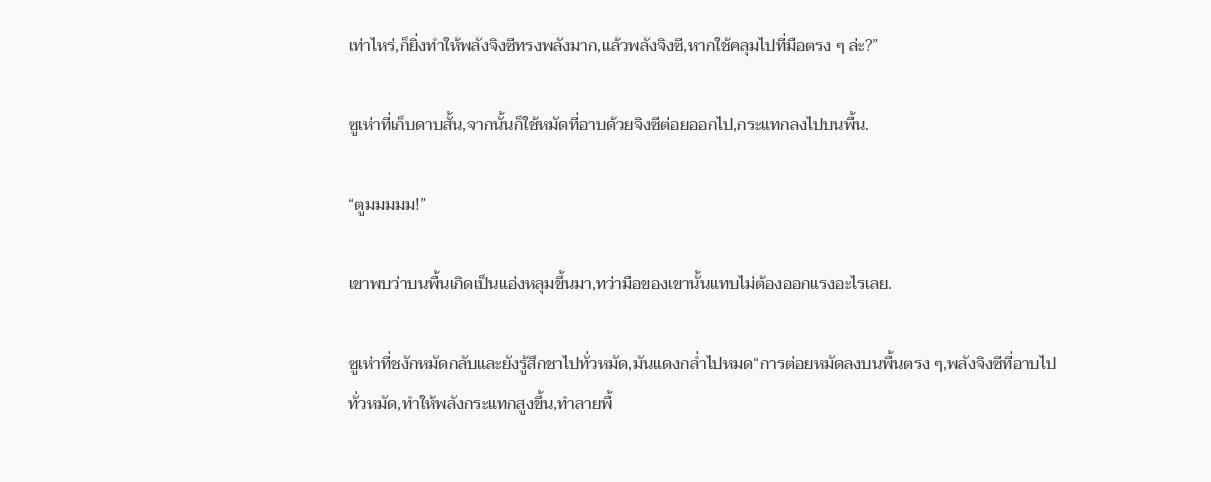เท่าไหร่,ก็ยิ่งทำให้พลังจิงซีทรงพลังมาก,แล้วพลังจิงซี,หากใช้คลุมไปที่มือตรง ๆ ล่ะ?”

ซูเห่าที่เก็บดาบสั้น,จากนั้นก็ใช้หมัดที่อาบด้วยจิงซีต่อยออกไป,กระแทกลงไปบนพื้น.

“ตูมมมมม!”

เขาพบว่าบนพื้นเกิดเป็นแอ่งหลุมขึ้นมา,ทว่ามือของเขานั้นแทบไม่ต้องออกแรงอะไรเลย.

ซูเห่าที่ชงักหมัดกลับและยังรู้สึกชาไปทั่วหมัด,มันแดงกล่ำไปหมด“การต่อยหมัดลงบนพื้นตรง ๆ,พลังจิงซีที่อาบไปทั่วหมัด,ทำให้พลังกระแทกสูงขึ้น,ทำลายพื้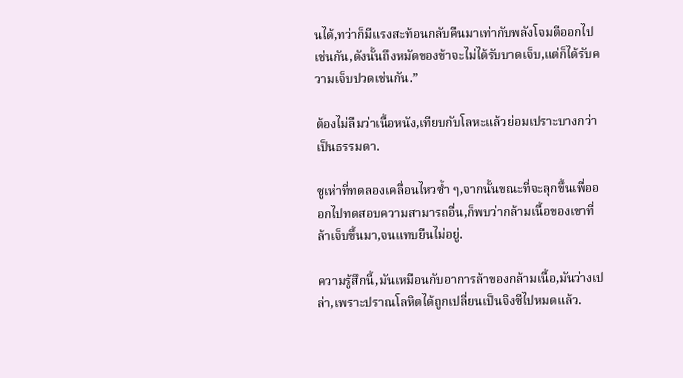นได้,ทว่าก็มีแรงสะท้อนกลับคืนมาเท่ากับพลังโจมตีออกไปเช่นกัน,ดังนั้นถึงหมัดของข้าจะไม่ได้รับบาดเจ็บ,แต่ก็ได้รับความเจ็บปวดเช่นกัน.”

ต้องไม่ลืมว่าเนื้อหนัง,เทียบกับโลหะแล้วย่อมเปราะบางกว่าเป็นธรรมดา.

ซูเห่าที่ทดลองเคลื่อนไหวซ้ำ ๆ,จากนั้นขณะที่จะลุกขึ้นเพื่อออกไปทดสอบความสามารถอื่น,ก็พบว่ากล้ามเนื้อของเขาที่ล้าเจ็บขึ้นมา,จนแทบยืนไม่อยู่.

ความรู้สึกนี้,มันเหมือนกับอาการล้าของกล้ามเนื้อ,มันว่างเปล่า,เพราะปราณโลหิตได้ถูกเปลี่ยนเป็นจิงซีไปหมดแล้ว.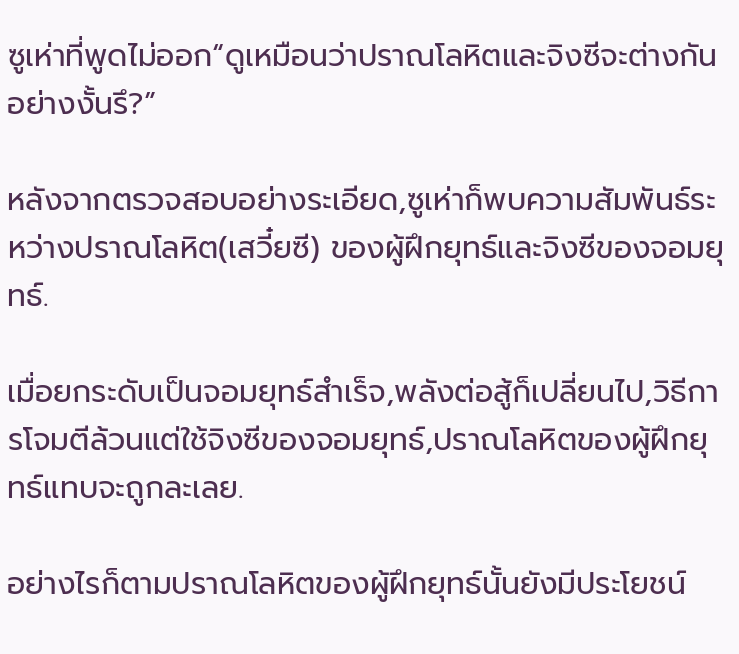ซูเห่าที่พูดไม่ออก“ดูเหมือนว่าปราณโลหิตและจิงซีจะต่างกันอย่างงั้นรึ?”

หลังจากตรวจสอบอย่างระเอียด,ซูเห่าก็พบความสัมพันธ์ระหว่างปราณโลหิต(เสวี๋ยซี) ของผู้ฝึกยุทธ์และจิงซีของจอมยุทธ์.

เมื่อยกระดับเป็นจอมยุทธ์สำเร็จ,พลังต่อสู้ก็เปลี่ยนไป,วิธีการโจมตีล้วนแต่ใช้จิงซีของจอมยุทธ์,ปราณโลหิตของผู้ฝึกยุทธ์แทบจะถูกละเลย.

อย่างไรก็ตามปราณโลหิตของผู้ฝึกยุทธ์นั้นยังมีประโยชน์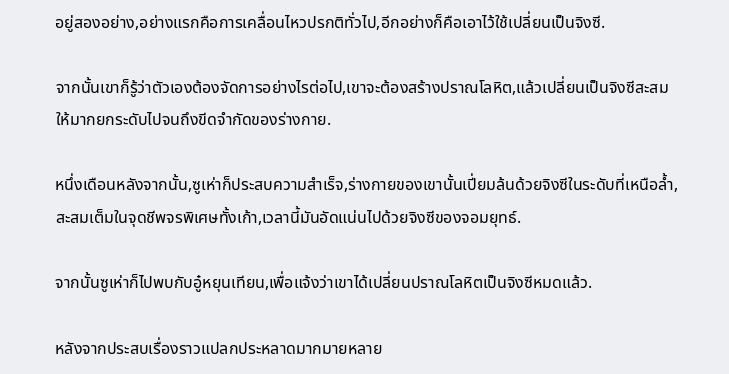อยู่สองอย่าง,อย่างแรกคือการเคลื่อนไหวปรกติทั่วไป,อีกอย่างก็คือเอาไว้ใช้เปลี่ยนเป็นจิงซี.

จากนั้นเขาก็รู้ว่าตัวเองต้องจัดการอย่างไรต่อไป,เขาจะต้องสร้างปราณโลหิต,แล้วเปลี่ยนเป็นจิงซีสะสมให้มากยกระดับไปจนถึงขีดจำกัดของร่างกาย.

หนึ่งเดือนหลังจากนั้น,ซูเห่าก็ประสบความสำเร็จ,ร่างกายของเขานั้นเปี่ยมล้นด้วยจิงซีในระดับที่เหนือล้ำ,สะสมเต็มในจุดชีพจรพิเศษทั้งเก้า,เวลานี้มันอัดแน่นไปด้วยจิงซีของจอมยุทธ์.

จากนั้นซูเห่าก็ไปพบกับอู๋หยุนเทียน,เพื่อแจ้งว่าเขาได้เปลี่ยนปราณโลหิตเป็นจิงซีหมดแล้ว.

หลังจากประสบเรื่องราวแปลกประหลาดมากมายหลาย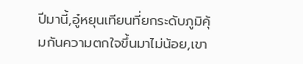ปีมานี้,อู๋หยุนเทียนที่ยกระดับภูมิคุ้มกันความตกใจขึ้นมาไม่น้อย,เขา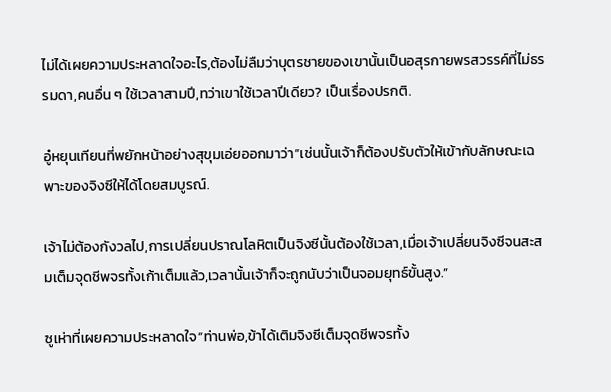ไม่ได้เผยความประหลาดใจอะไร,ต้องไม่ลืมว่าบุตรชายของเขานั้นเป็นอสุรกายพรสวรรค์ที่ไม่ธรรมดา,คนอื่น ๆ ใช้เวลาสามปี,ทว่าเขาใช้เวลาปีเดียว? เป็นเรื่องปรกติ.

อู๋หยุนเทียนที่พยักหน้าอย่างสุขุมเอ่ยออกมาว่า”เช่นนั้นเจ้าก็ต้องปรับตัวให้เข้ากับลักษณะเฉพาะของจิงซีให้ได้โดยสมบูรณ์.

เจ้าไม่ต้องกังวลไป,การเปลี่ยนปราณโลหิตเป็นจิงซีนั้นต้องใช้เวลา,เมื่อเจ้าเปลี่ยนจิงซีจนสะสมเต็มจุดชีพจรทั้งเก้าเต็มแล้ว,เวลานั้นเจ้าก็จะถูกนับว่าเป็นจอมยุทธ์ขั้นสูง.”

ซูเห่าที่เผยความประหลาดใจ“ท่านพ่อ,ข้าได้เติมจิงซีเต็มจุดชีพจรทั้ง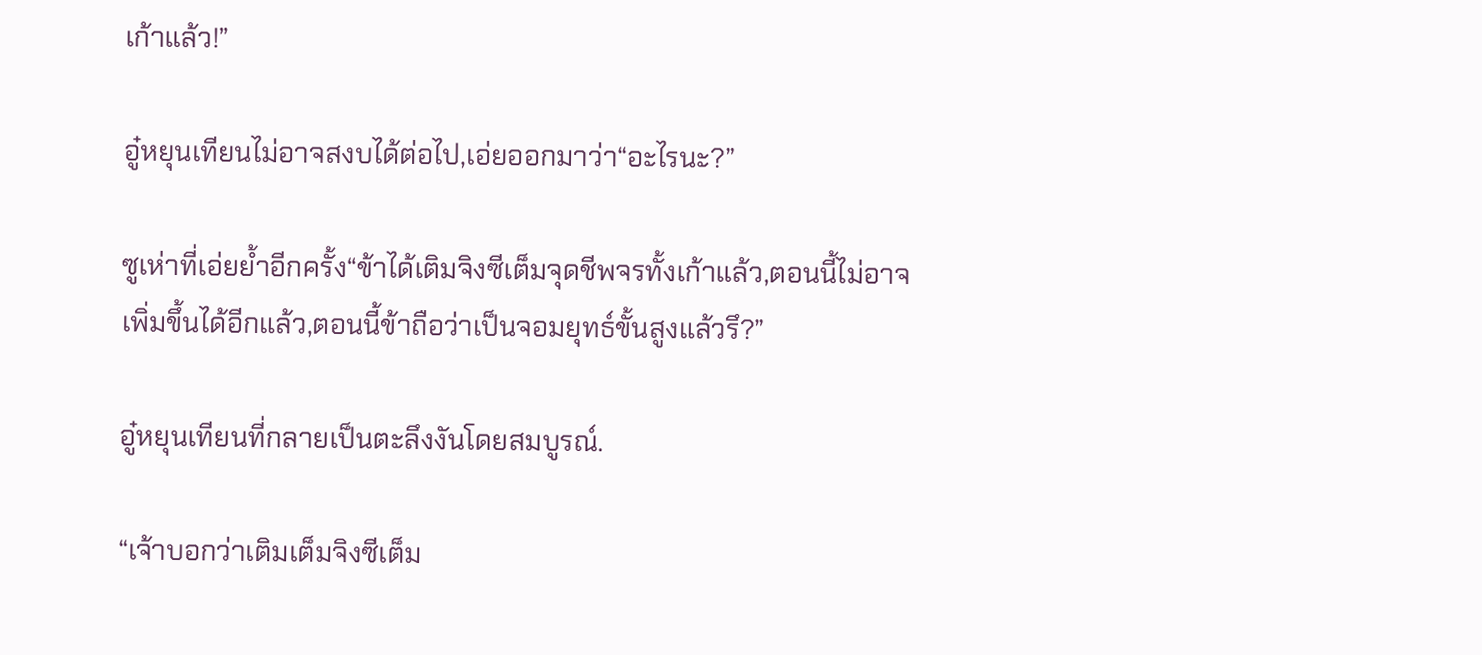เก้าแล้ว!”

อู๋หยุนเทียนไม่อาจสงบได้ต่อไป,เอ่ยออกมาว่า“อะไรนะ?”

ซูเห่าที่เอ่ยย้ำอีกครั้ง“ข้าได้เติมจิงซีเต็มจุดชีพจรทั้งเก้าแล้ว,ตอนนี้ไม่อาจเพิ่มขึ้นได้อีกแล้ว,ตอนนี้ข้าถือว่าเป็นจอมยุทธ์ขั้นสูงแล้วรึ?”

อู๋หยุนเทียนที่กลายเป็นตะลึงงันโดยสมบูรณ์.

“เจ้าบอกว่าเติมเต็มจิงซีเต็ม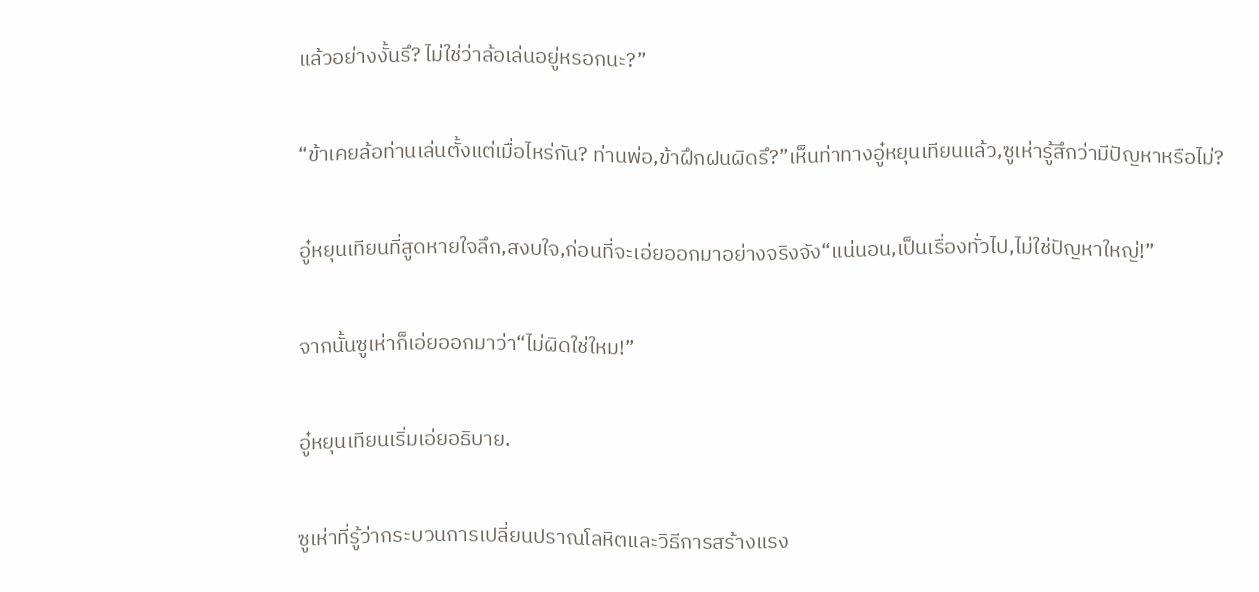แล้วอย่างงั้นรึ? ไม่ใช่ว่าล้อเล่นอยู่หรอกนะ?”

“ข้าเคยล้อท่านเล่นตั้งแต่เมื่อไหร่กัน? ท่านพ่อ,ข้าฝึกฝนผิดรึ?”เห็นท่าทางอู๋หยุนเทียนแล้ว,ซูเห่ารู้สึกว่ามีปัญหาหรือไม่?

อู๋หยุนเทียนที่สูดหายใจลึก,สงบใจ,ก่อนที่จะเอ่ยออกมาอย่างจริงจัง“แน่นอน,เป็นเรื่องทั่วไป,ไม่ใช่ปัญหาใหญ่!”

จากนั้นซูเห่าก็เอ่ยออกมาว่า“ไม่ผิดใช่ใหม!”

อู๋หยุนเทียนเริ่มเอ่ยอธิบาย.

ซูเห่าที่รู้ว่ากระบวนการเปลี่ยนปราณโลหิตและวิธีการสร้างแรง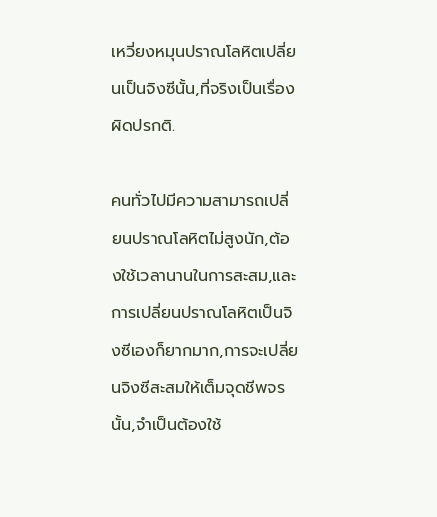เหวี่ยงหมุนปราณโลหิตเปลี่ยนเป็นจิงซีนั้น,ที่จริงเป็นเรื่องผิดปรกติ.

คนทั่วไปมีความสามารถเปลี่ยนปราณโลหิตไม่สูงนัก,ต้องใช้เวลานานในการสะสม,และการเปลี่ยนปราณโลหิตเป็นจิงซีเองก็ยากมาก,การจะเปลี่ยนจิงซีสะสมให้เต็มจุดชีพจรนั้น,จำเป็นต้องใช้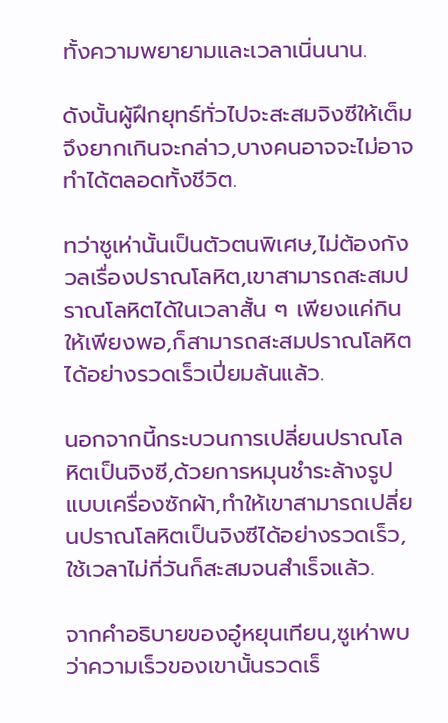ทั้งความพยายามและเวลาเนิ่นนาน.

ดังนั้นผู้ฝึกยุทธ์ทั่วไปจะสะสมจิงซีให้เต็มจึงยากเกินจะกล่าว,บางคนอาจจะไม่อาจทำได้ตลอดทั้งชีวิต.

ทว่าซูเห่านั้นเป็นตัวตนพิเศษ,ไม่ต้องกังวลเรื่องปราณโลหิต,เขาสามารถสะสมปราณโลหิตได้ในเวลาสั้น ๆ เพียงแค่กินให้เพียงพอ,ก็สามารถสะสมปราณโลหิตได้อย่างรวดเร็วเปี่ยมล้นแล้ว.

นอกจากนี้กระบวนการเปลี่ยนปราณโลหิตเป็นจิงซี,ด้วยการหมุนชำระล้างรูปแบบเครื่องซักผ้า,ทำให้เขาสามารถเปลี่ยนปราณโลหิตเป็นจิงซีได้อย่างรวดเร็ว,ใช้เวลาไม่กี่วันก็สะสมจนสำเร็จแล้ว.

จากคำอธิบายของอู๋หยุนเทียน,ซูเห่าพบว่าความเร็วของเขานั้นรวดเร็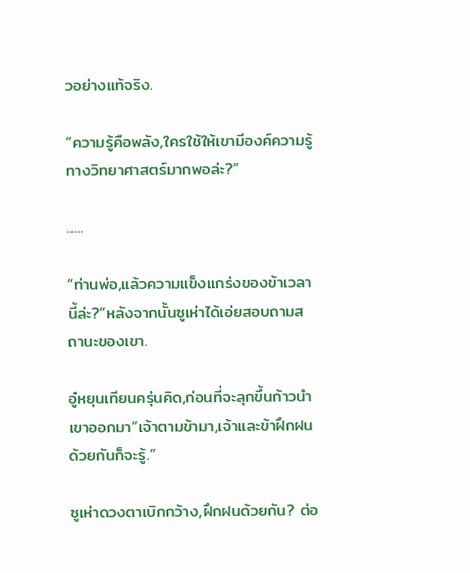วอย่างแท้จริง.

“ความรู้คือพลัง,ใครใช้ให้เขามีองค์ความรู้ทางวิทยาศาสตร์มากพอล่ะ?”

......

“ท่านพ่อ,แล้วความแข็งแกร่งของข้าเวลานี้ล่ะ?”หลังจากนั้นซูเห่าได้เอ่ยสอบถามสถานะของเขา.

อู๋หยุนเทียนครุ่นคิด,ก่อนที่จะลุกขึ้นก้าวนำเขาออกมา“เจ้าตามข้ามา,เจ้าและข้าฝึกฝนด้วยกันก็จะรู้.”

ซูเห่าดวงตาเบิกกว้าง,ฝึกฝนด้วยกัน? ต่อ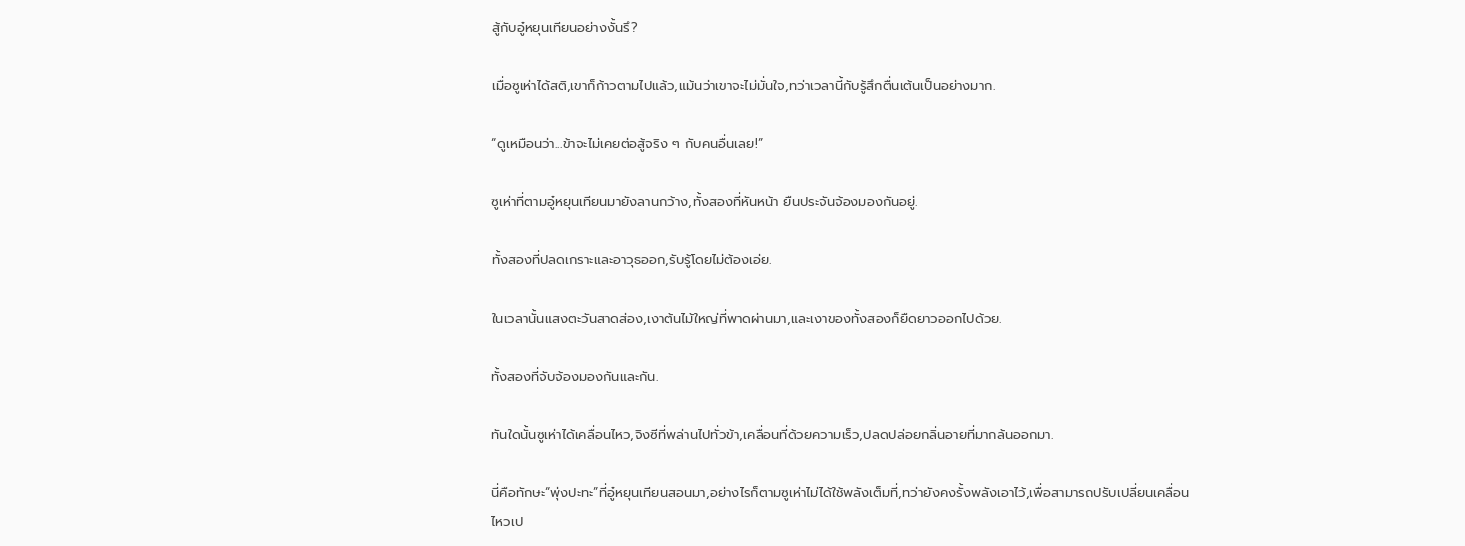สู้กับอู๋หยุนเทียนอย่างงั้นรึ?

เมื่อซูเห่าได้สติ,เขาก็ก้าวตามไปแล้ว,แม้นว่าเขาจะไม่มั่นใจ,ทว่าเวลานี้กับรู้สึกตื่นเต้นเป็นอย่างมาก.

“ดูเหมือนว่า...ข้าจะไม่เคยต่อสู้จริง ๆ กับคนอื่นเลย!”

ซูเห่าที่ตามอู๋หยุนเทียนมายังลานกว้าง,ทั้งสองที่หันหน้า ยืนประจันจ้องมองกันอยู่.

ทั้งสองที่ปลดเกราะและอาวุธออก,รับรู้โดยไม่ต้องเอ่ย.

ในเวลานั้นแสงตะวันสาดส่อง,เงาต้นไม้ใหญ่ที่พาดผ่านมา,และเงาของทั้งสองก็ยืดยาวออกไปด้วย.

ทั้งสองที่จับจ้องมองกันและกัน.

ทันใดนั้นซูเห่าได้เคลื่อนไหว,จิงซีที่พล่านไปทั่วข้า,เคลื่อนที่ด้วยความเร็ว,ปลดปล่อยกลิ่นอายที่มากล้นออกมา.

นี่คือทักษะ“พุ่งปะทะ”ที่อู๋หยุนเทียนสอนมา,อย่างไรก็ตามซูเห่าไม่ได้ใช้พลังเต็มที่,ทว่ายังคงรั้งพลังเอาไว้,เพื่อสามารถปรับเปลี่ยนเคลื่อนไหวเป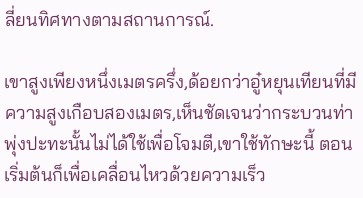ลี่ยนทิศทางตามสถานการณ์.

เขาสูงเพียงหนึ่งเมตรครึ่ง,ด้อยกว่าอู๋หยุนเทียนที่มีความสูงเกือบสองเมตร,เห็นชัดเจนว่ากระบวนท่าพุ่งปะทะนั้นไม่ได้ใช้เพื่อโจมตี,เขาใช้ทักษะนี้ ตอนเริ่มต้นก็เพื่อเคลื่อนไหวด้วยความเร็ว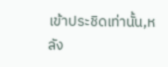เข้าประชิดเท่านั้น,หลัง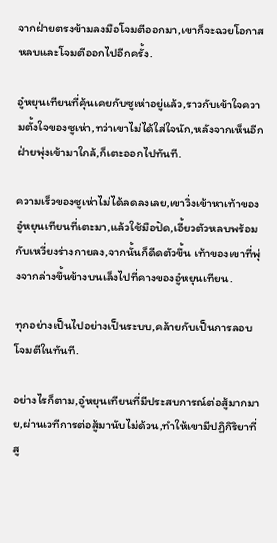จากฝ่ายตรงข้ามลงมือโจมตีออกมา,เขาก็จะฉวยโอกาสหลบและโจมตีออกไปอีกครั้ง.

อู๋หยุนเทียนที่คุ้นเคยกับซูเห่าอยู่แล้ว,ราวกับเข้าใจความตั้งใจของซูเห่า,ทว่าเขาไม่ได้ใส่ใจนัก,หลังจากเห็นอีกฝ่ายพุ่งเข้ามาใกล้,ก็เตะออกไปทันที.

ความเร็วของซูเห่าไม่ได้ลดลงเลย,เขาวิ่งเข้าหาเท้าของอู๋หยุนเทียนที่เตะมา,แล้วใช้มือปัด,เอี้ยวตัวหลบพร้อมกับเหวี่ยงร่างกายลง,จากนั้นก็ดีดตัวขึ้น เท้าของเขาที่พุ่งจากล่างขึ้นข้างบนเล็งไปที่คางของอู๋หยุนเทียน.

ทุกอย่างเป็นไปอย่างเป็นระบบ,คล้ายกับเป็นการลอบโจมตีในทันที.

อย่างไรก็ตาม,อู๋หยุนเทียนที่มีประสบการณ์ต่อสู้มากมาย,ผ่านเวทีการต่อสู้มานับไม่ด้วน,ทำให้เขามีปฏิกิริยาที่สู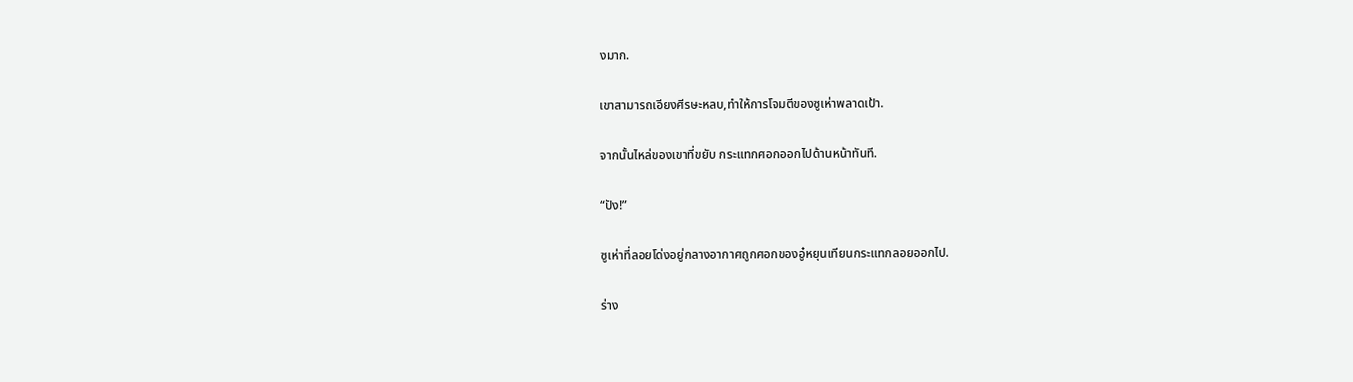งมาก.

เขาสามารถเอียงศีรษะหลบ,ทำให้การโจมตีของซูเห่าพลาดเป้า.

จากนั้นไหล่ของเขาที่ขยับ กระแทกศอกออกไปด้านหน้าทันที.

“ปัง!”

ซูเห่าที่ลอยโด่งอยู่กลางอากาศถูกศอกของอู๋หยุนเทียนกระแทกลอยออกไป.

ร่าง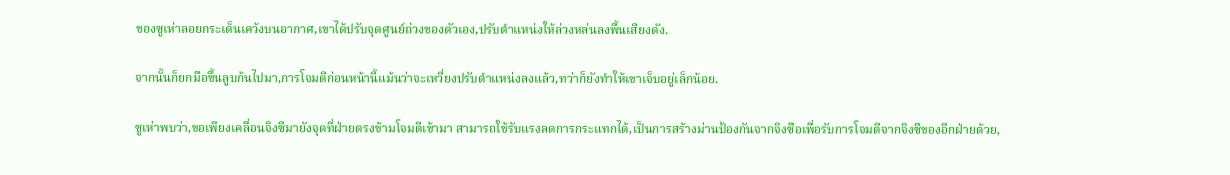ของซูเห่าลอยกระเด็นเคว้งบนอากาศ,เขาได้ปรับจุดศูนย์ถ่วงของตัวเอง,ปรับตำแหน่งให้ล่วงหล่นลงพื้นเสียงดัง.

จากนั้นก็ยกมือขึ้นลูบก้นไปมา,การโจมตีก่อนหน้านี้แม้นว่าจะเหวี่ยงปรับตำแหน่งลงแล้ว,ทว่าก็ยังทำให้เขาเจ็บอยู่เล็กน้อย.

ซูเห่าพบว่า,ขอเพียงเคลื่อนจิงซีมายังจุดที่ฝ่ายตรงข้ามโจมตีเข้ามา สามารถใช้รับแรงลดการกระแทกได้,เป็นการสร้างม่านป้องกันจากจิงซือเพื่อรับการโจมตีจากจิงซีของอีกฝ่ายด้วย,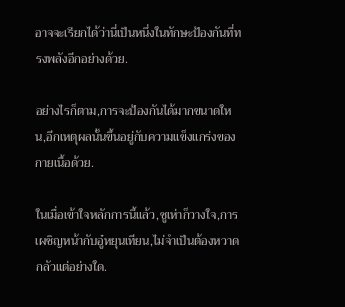อาจจะเรียกได้ว่านี่เป็นหนึ่งในทักษะป้องกันที่ทรงพลังอีกอย่างด้วย.

อย่างไรก็ตาม,การจะป้องกันได้มากขนาดใหน,อีกเหตุผลนั้นขึ้นอยู่กับความแข็งแกร่งของกายเนื้อด้วย.

ในเมื่อเข้าใจหลักการนี้แล้ว,ซูเห่าก็วางใจ,การเผชิญหน้ากับอู๋หยุนเทียน,ไม่จำเป็นต้องหวาดกลัวแต่อย่างใด.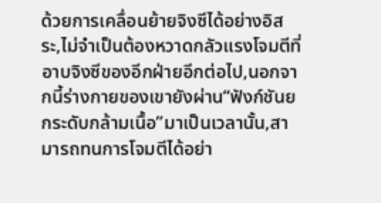ด้วยการเคลื่อนย้ายจิงซีได้อย่างอิสระ,ไม่จำเป็นต้องหวาดกลัวแรงโจมตีที่อาบจิงซีของอีกฝ่ายอีกต่อไป,นอกจากนี้ร่างกายของเขายังผ่าน“ฟังก์ชันยกระดับกล้ามเนื้อ”มาเป็นเวลานั้น,สามารถทนการโจมตีได้อย่า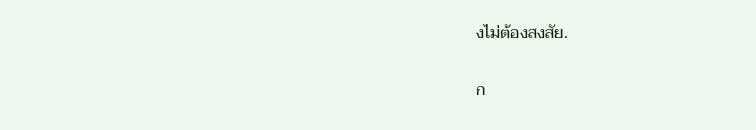งไม่ต้องสงสัย.

ก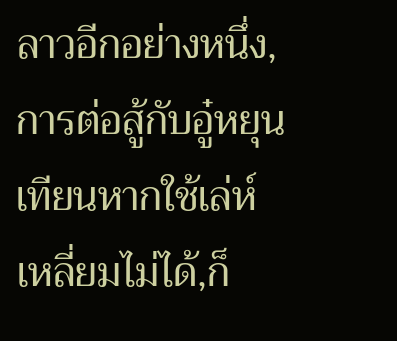ลาวอีกอย่างหนึ่ง,การต่อสู้กับอู๋หยุนเทียนหากใช้เล่ห์เหลี่ยมไม่ได้,ก็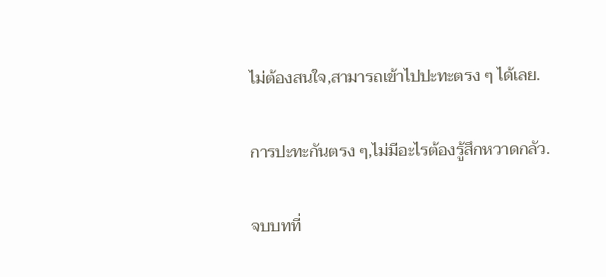ไม่ต้องสนใจ,สามารถเข้าไปปะทะตรง ๆ ได้เลย.

การปะทะกันตรง ๆ,ไม่มีอะไรต้องรู้สึกหวาดกลัว.

จบบทที่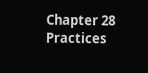Chapter 28 Practices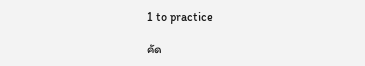1 to practice

คัด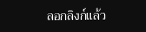ลอกลิงก์แล้ว